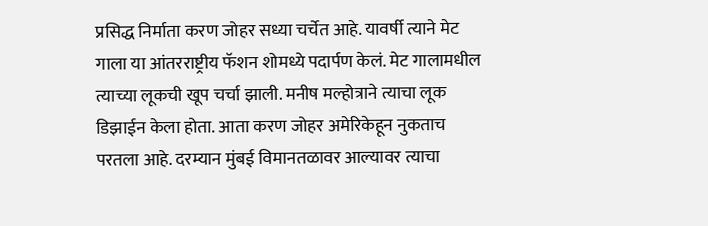प्रसिद्ध निर्माता करण जोहर सध्या चर्चेत आहे. यावर्षी त्याने मेट गाला या आंतरराष्ट्रीय फॅशन शोमध्ये पदार्पण केलं. मेट गालामधील त्याच्या लूकची खूप चर्चा झाली. मनीष मल्होत्राने त्याचा लूक डिझाईन केला होता. आता करण जोहर अमेरिकेहून नुकताच परतला आहे. दरम्यान मुंबई विमानतळावर आल्यावर त्याचा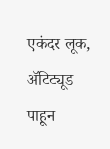एकंदर लूक, ॲटिट्यूड पाहून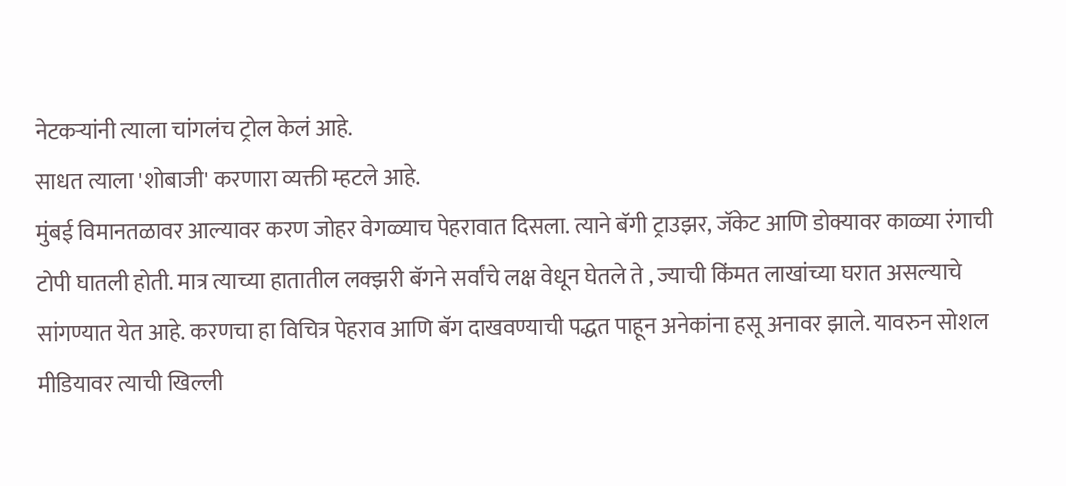नेटकऱ्यांनी त्याला चांगलंच ट्रोल केलं आहे.
साधत त्याला 'शोबाजी' करणारा व्यक्ती म्हटले आहे.
मुंबई विमानतळावर आल्यावर करण जोहर वेगळ्याच पेहरावात दिसला. त्याने बॅगी ट्राउझर, जॅकेट आणि डोक्यावर काळ्या रंगाची टोपी घातली होती. मात्र त्याच्या हातातील लक्झरी बॅगने सर्वांचे लक्ष वेधून घेतले ते , ज्याची किंमत लाखांच्या घरात असल्याचे सांगण्यात येत आहे. करणचा हा विचित्र पेहराव आणि बॅग दाखवण्याची पद्धत पाहून अनेकांना हसू अनावर झाले. यावरुन सोशल मीडियावर त्याची खिल्ली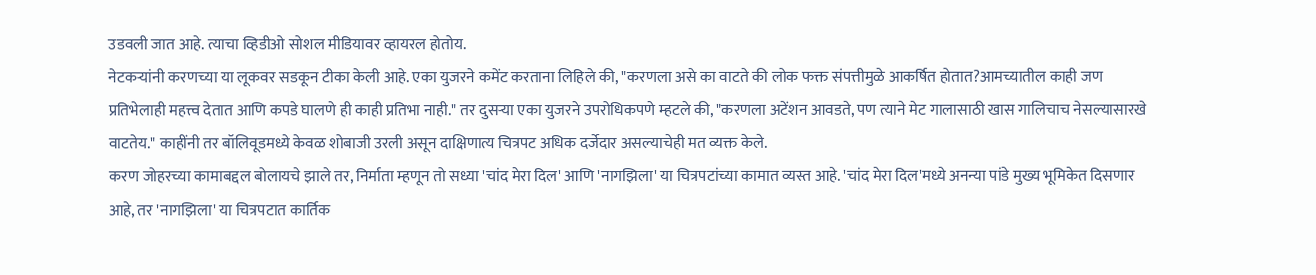उडवली जात आहे. त्याचा व्हिडीओ सोशल मीडियावर व्हायरल होतोय.
नेटकऱ्यांनी करणच्या या लूकवर सडकून टीका केली आहे. एका युजरने कमेंट करताना लिहिले की, "करणला असे का वाटते की लोक फक्त संपत्तीमुळे आकर्षित होतात?आमच्यातील काही जण प्रतिभेलाही महत्त्व देतात आणि कपडे घालणे ही काही प्रतिभा नाही." तर दुसऱ्या एका युजरने उपरोधिकपणे म्हटले की, "करणला अटेंशन आवडते, पण त्याने मेट गालासाठी खास गालिचाच नेसल्यासारखे वाटतेय." काहींनी तर बॉलिवूडमध्ये केवळ शोबाजी उरली असून दाक्षिणात्य चित्रपट अधिक दर्जेदार असल्याचेही मत व्यक्त केले.
करण जोहरच्या कामाबद्दल बोलायचे झाले तर, निर्माता म्हणून तो सध्या 'चांद मेरा दिल' आणि 'नागझिला' या चित्रपटांच्या कामात व्यस्त आहे. 'चांद मेरा दिल'मध्ये अनन्या पांडे मुख्य भूमिकेत दिसणार आहे, तर 'नागझिला' या चित्रपटात कार्तिक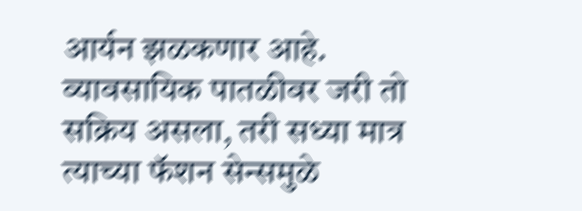आर्यन झळकणार आहे. व्यावसायिक पातळीवर जरी तो सक्रिय असला, तरी सध्या मात्र त्याच्या फॅशन सेन्समुळे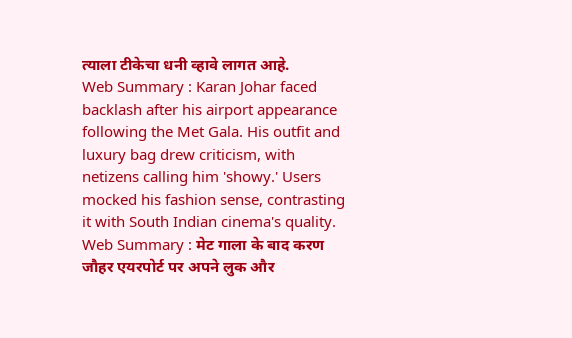त्याला टीकेचा धनी व्हावे लागत आहे.
Web Summary : Karan Johar faced backlash after his airport appearance following the Met Gala. His outfit and luxury bag drew criticism, with netizens calling him 'showy.' Users mocked his fashion sense, contrasting it with South Indian cinema's quality.
Web Summary : मेट गाला के बाद करण जौहर एयरपोर्ट पर अपने लुक और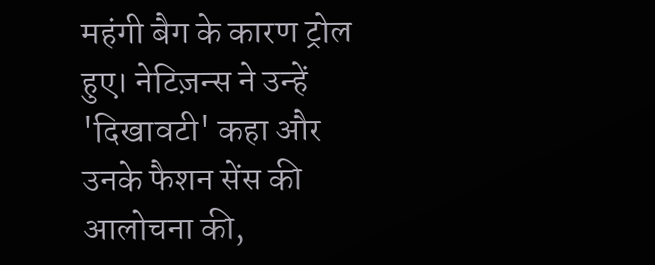महंगी बैग के कारण ट्रोल हुए। नेटिज़न्स ने उन्हें 'दिखावटी' कहा और उनके फैशन सेंस की आलोचना की,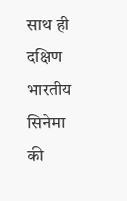साथ ही दक्षिण भारतीय सिनेमा की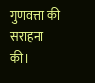गुणवत्ता की सराहना की।